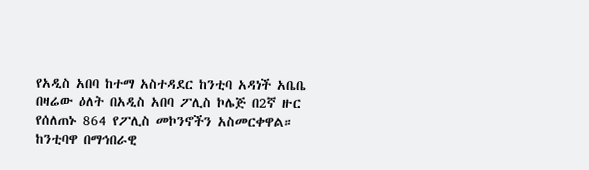የአዲስ አበባ ከተማ አስተዳደር ከንቲባ አዳነች አቤቤ በዛሬው ዕለት በአዲስ አበባ ፖሊስ ኮሌጅ በ2ኛ ዙር የሰለጠኑ 864 የፖሊስ መኮንኖችን አስመርቀዋል።
ከንቲባዋ በማኅበራዊ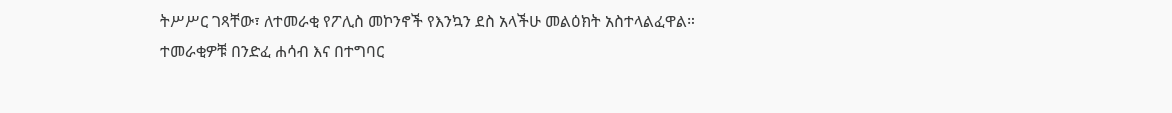ትሥሥር ገጻቸው፣ ለተመራቂ የፖሊስ መኮንኖች የእንኳን ደስ አላችሁ መልዕክት አስተላልፈዋል።
ተመራቂዎቹ በንድፈ ሐሳብ እና በተግባር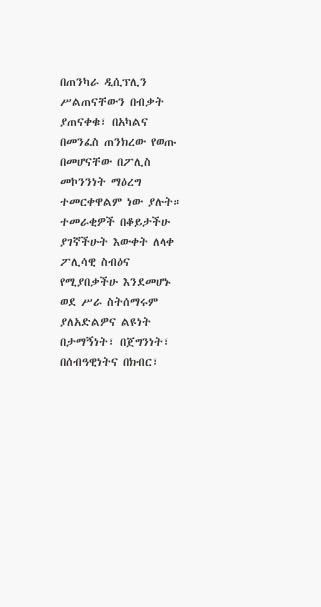በጠንካራ ዲሲፕሊን ሥልጠናቸውን በብቃት ያጠናቀቁ፣ በአካልና በመንፈስ ጠንክረው የወጡ በመሆናቸው በፖሊስ መኮንንነት ማዕረግ ተመርቀዋልም ነው ያሉት።
ተመራቂዎች በቆይታችሁ ያገኛችሁት እውቀት ለላቀ ፖሊሳዊ ስብዕና የሚያበቃችሁ እንደመሆኑ ወደ ሥራ ስትሰማሩም ያለአድልዎና ልዩነት በታማኝነት፣ በጀግንነት፣ በሰብዓዊነትና በክብር፣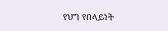የህግ የበላይነት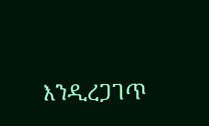እንዲረጋገጥ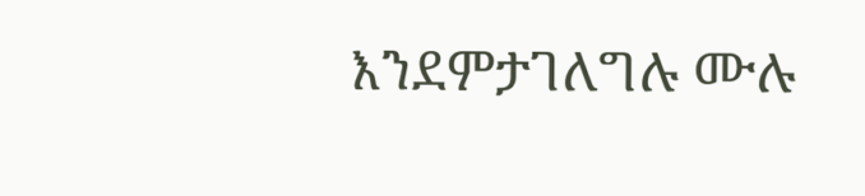እንደምታገለግሉ ሙሉ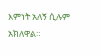እምነት አለኝ ሲሉም አክለዋል።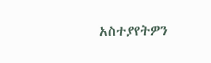አስተያየትዎን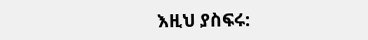እዚህ ያስፍሩ: